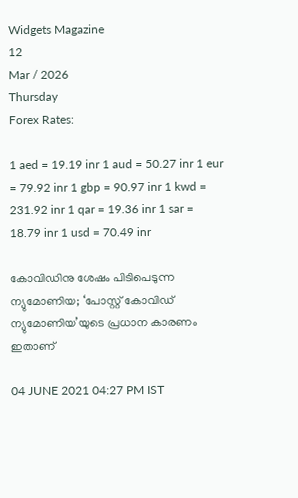Widgets Magazine
12
Mar / 2026
Thursday
Forex Rates:

1 aed = 19.19 inr 1 aud = 50.27 inr 1 eur = 79.92 inr 1 gbp = 90.97 inr 1 kwd = 231.92 inr 1 qar = 19.36 inr 1 sar = 18.79 inr 1 usd = 70.49 inr

കോവിഡിനു ശേഷം പിടിപെടുന്ന ന്യുമോണിയ; ‘പോസ്റ്റ് കോവിഡ് ന്യുമോണിയ’യുടെ പ്രധാന കാരണം ഇതാണ്

04 JUNE 2021 04:27 PM IST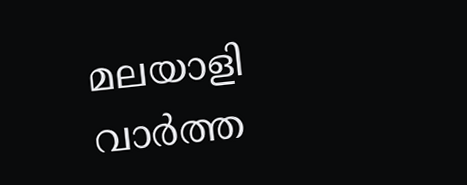മലയാളി വാര്‍ത്ത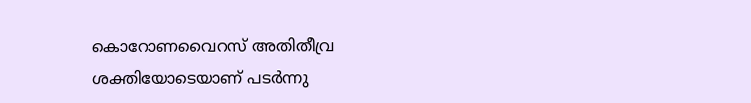കൊറോണവൈറസ് അതിതീവ്ര ശക്തിയോടെയാണ് പടർന്നു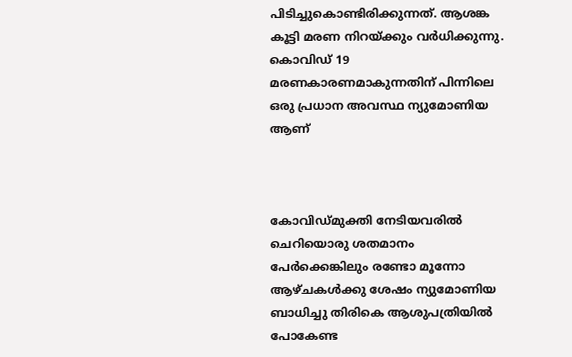പിടിച്ചുകൊണ്ടിരിക്കുന്നത്. ആശങ്ക കൂട്ടി മരണ നിറയ്ക്കും വർധിക്കുന്നു. കൊവിഡ് 19 മരണകാരണമാകുന്നതിന് പിന്നിലെ ഒരു പ്രധാന അവസ്ഥ ന്യുമോണിയ ആണ്



കോവിഡ്‌മുക്തി നേടിയവരിൽ ചെറിയൊരു ശതമാനം പേർക്കെങ്കിലും രണ്ടോ മൂന്നോ ആഴ്ചകൾക്കു ശേഷം ന്യുമോണിയ ബാധിച്ചു തിരികെ ആശുപത്രിയിൽ പോകേണ്ട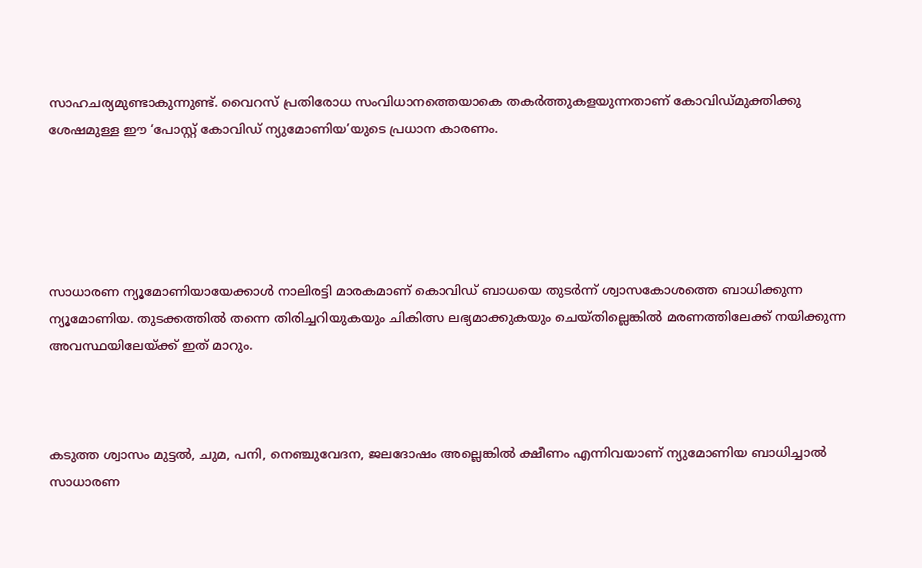സാഹചര്യമുണ്ടാകുന്നുണ്ട്. വൈറസ് പ്രതിരോധ സംവിധാനത്തെയാകെ തകർത്തുകളയുന്നതാണ് കോവിഡ്മുക്തിക്കു ശേഷമുള്ള ഈ ‘പോസ്റ്റ് കോവിഡ് ന്യുമോണിയ’യുടെ പ്രധാന കാരണം.





സാധാരണ ന്യൂമോണിയായേക്കാൾ നാലിരട്ടി മാരകമാണ് കൊവിഡ് ബാധയെ തുടർന്ന് ശ്വാസകോശത്തെ ബാധിക്കുന്ന ന്യൂമോണിയ. തുടക്കത്തിൽ തന്നെ തിരിച്ചറിയുകയും ചികിത്സ ലഭ്യമാക്കുകയും ചെയ്തില്ലെങ്കിൽ മരണത്തിലേക്ക് നയിക്കുന്ന അവസ്ഥയിലേയ്ക്ക് ഇത് മാറും.



കടുത്ത ശ്വാസം മുട്ടൽ, ചുമ, പനി, നെഞ്ചുവേദന, ജലദോഷം അല്ലെങ്കിൽ ക്ഷീണം എന്നിവയാണ് ന്യുമോണിയ ബാധിച്ചാൽ സാധാരണ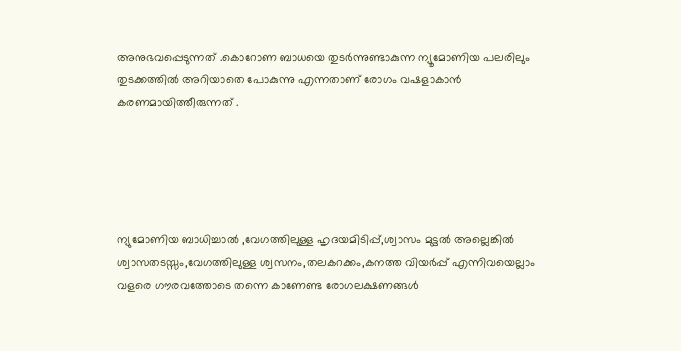അനുഭവപ്പെടുന്നത് .കൊറോണ ബാധയെ തുടർന്നുണ്ടാകുന്ന ന്യൂമോണിയ പലരിലും തുടക്കത്തിൽ അറിയാതെ പോകുന്നു എന്നതാണ് രോഗം വഷളാകാൻ കരണമായിത്തീരുന്നത് .





ന്യുമോണിയ ബാധിച്ചാൽ ,വേഗത്തിലുള്ള ഹൃദയമിടിപ്പ്,ശ്വാസം മുട്ടൽ അല്ലെങ്കിൽ ശ്വാസതടസ്സം,വേഗത്തിലുള്ള ശ്വസനം,തലകറക്കം,കനത്ത വിയർപ്പ് എന്നിവയെല്ലാം വളരെ ഗൗരവത്തോടെ തന്നെ കാണേണ്ട രോഗലക്ഷണങ്ങൾ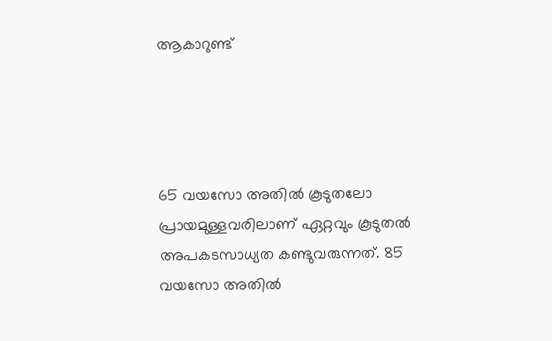ആകാറുണ്ട്




65 വയസോ അതിൽ കൂടുതലോ പ്രായമുള്ളവരിലാണ് ഏറ്റവും കൂടുതൽ അപകടസാധ്യത കണ്ടുവരുന്നത്‌. 85 വയസോ അതിൽ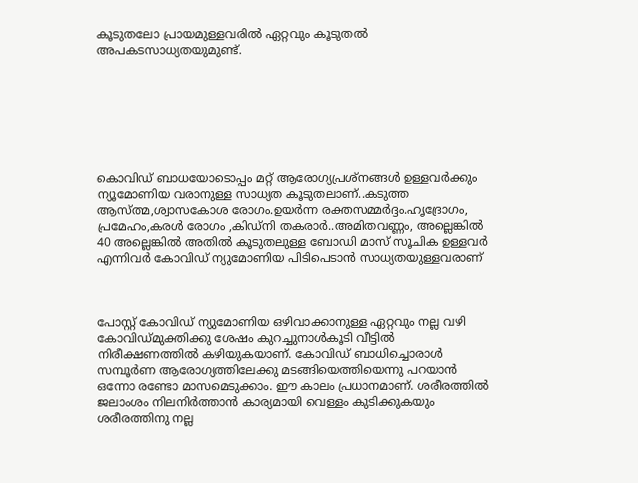കൂടുതലോ പ്രായമുള്ളവരിൽ ഏറ്റവും കൂടുതൽ അപകടസാധ്യതയുമുണ്ട്.







കൊവിഡ് ബാധയോടൊപ്പം മറ്റ് ആരോഗ്യപ്രശ്നങ്ങൾ ഉള്ളവർക്കും ന്യൂമോണിയ വരാനുള്ള സാധ്യത കൂടുതലാണ്..കടുത്ത ആസ്ത്മ,ശ്വാസകോശ രോഗം.ഉയർന്ന രക്തസമ്മർദ്ദം.ഹൃദ്രോഗം, പ്രമേഹം,കരൾ രോഗം ,കിഡ്നി തകരാർ..അമിതവണ്ണം, അല്ലെങ്കിൽ 40 അല്ലെങ്കിൽ അതിൽ കൂടുതലുള്ള ബോഡി മാസ് സൂചിക ഉള്ളവർ എന്നിവർ കോവിഡ് ന്യുമോണിയ പിടിപെടാൻ സാധ്യതയുള്ളവരാണ്



പോസ്റ്റ് കോവിഡ് ന്യുമോണിയ ഒഴിവാക്കാനുള്ള ഏറ്റവും നല്ല വഴി കോവിഡ്മുക്തിക്കു ശേഷം കുറച്ചുനാൾകൂടി വീട്ടിൽ നിരീക്ഷണത്തിൽ കഴിയുകയാണ്. കോവിഡ് ബാധിച്ചൊരാൾ സമ്പൂർണ ആരോഗ്യത്തിലേക്കു മടങ്ങിയെത്തിയെന്നു പറയാൻ ഒന്നോ രണ്ടോ മാസമെടുക്കാം. ഈ കാലം പ്രധാനമാണ്. ശരീരത്തിൽ ജലാംശം നിലനിർത്താൻ കാര്യമായി വെള്ളം കുടിക്കുകയും ശരീരത്തിനു നല്ല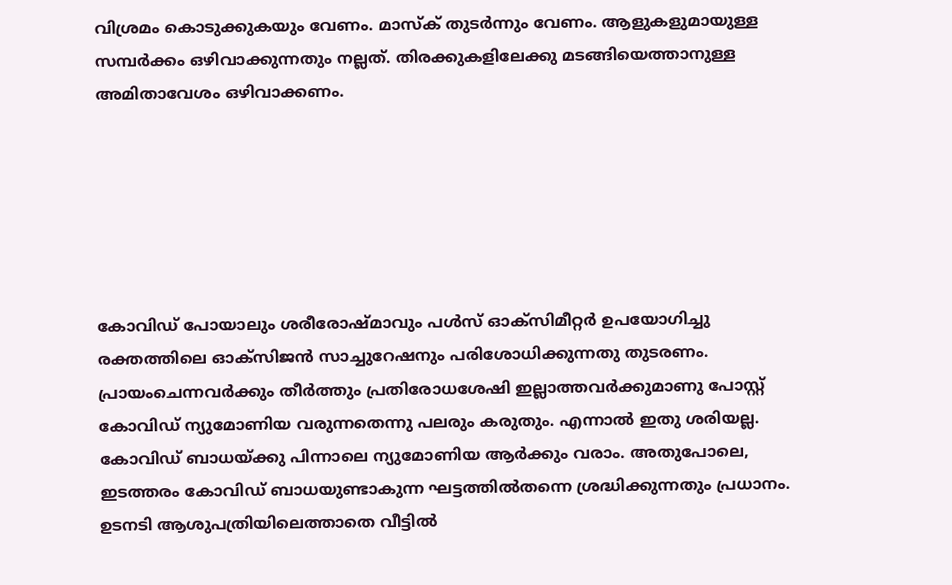വിശ്രമം കൊടുക്കുകയും വേണം. മാസ്ക് തുടർന്നും വേണം. ആളുകളുമായുള്ള സമ്പർക്കം ഒഴിവാക്കുന്നതും നല്ലത്. തിരക്കുകളിലേക്കു മടങ്ങിയെത്താനുള്ള അമിതാവേശം ഒഴിവാക്കണം.






കോവിഡ് പോയാലും ശരീരോഷ്മാവും പൾസ് ഓക്സിമീറ്റർ ഉപയോഗിച്ചു രക്തത്തിലെ ഓക്സിജൻ സാച്ചുറേഷനും പരിശോധിക്കുന്നതു തുടരണം. പ്രായംചെന്നവർക്കും തീർത്തും പ്രതിരോധശേഷി ഇല്ലാത്തവർക്കുമാണു പോസ്റ്റ് കോവിഡ് ന്യുമോണിയ വരുന്നതെന്നു പലരും കരുതും. എന്നാൽ ഇതു ശരിയല്ല. കോവിഡ് ബാധയ്ക്കു പിന്നാലെ ന്യുമോണിയ ആർക്കും വരാം. അതുപോലെ, ഇടത്തരം കോവിഡ് ബാധയുണ്ടാകുന്ന ഘട്ടത്തിൽതന്നെ ശ്രദ്ധിക്കുന്നതും പ്രധാനം. ഉടനടി ആശുപത്രിയിലെത്താതെ വീട്ടിൽ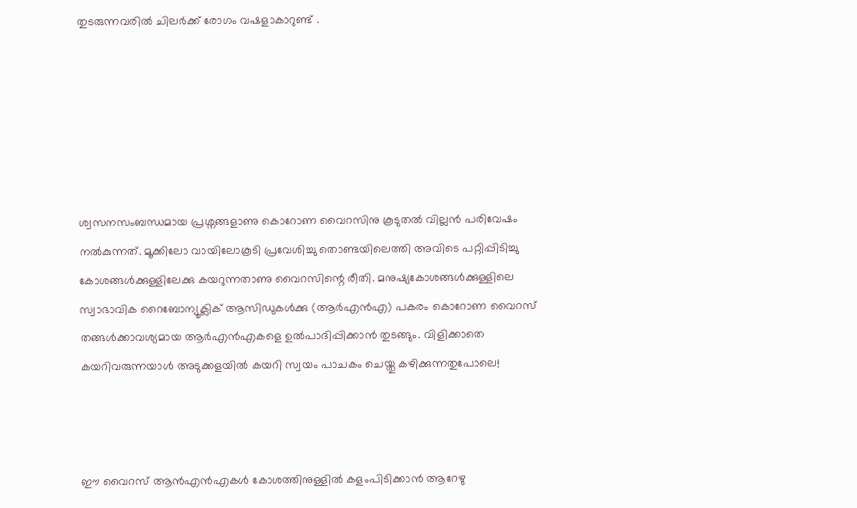തുടരുന്നവരിൽ ചിലർക്ക് രോഗം വഷളാകാറുണ്ട് .






ശ്വസനസംബന്ധമായ പ്രശ്നങ്ങളാണു കൊറോണ വൈറസിനു കൂടുതൽ വില്ലൻ പരിവേഷം നൽകുന്നത്. മൂക്കിലോ വായിലോകൂടി പ്രവേശിച്ചു തൊണ്ടയിലെത്തി അവിടെ പറ്റിപ്പിടിച്ചു കോശങ്ങൾക്കുള്ളിലേക്കു കയറുന്നതാണു വൈറസിന്റെ രീതി. മനുഷ്യകോശങ്ങൾക്കുള്ളിലെ സ്വാഭാവിക റൈബോന്യൂക്ലിക് ആസിഡുകൾക്കു (ആർഎൻഎ) പകരം കൊറോണ വൈറസ് തങ്ങൾക്കാവശ്യമായ ആർഎൻഎകളെ ഉൽപാദിപ്പിക്കാൻ തുടങ്ങും. വിളിക്കാതെ കയറിവരുന്നയാൾ അടുക്കളയിൽ കയറി സ്വയം പാചകം ചെയ്തു കഴിക്കുന്നതുപോലെ!



ഈ വൈറസ് ആൻഎൻഎകൾ കോശത്തിനുള്ളിൽ കളംപിടിക്കാൻ ആറേഴു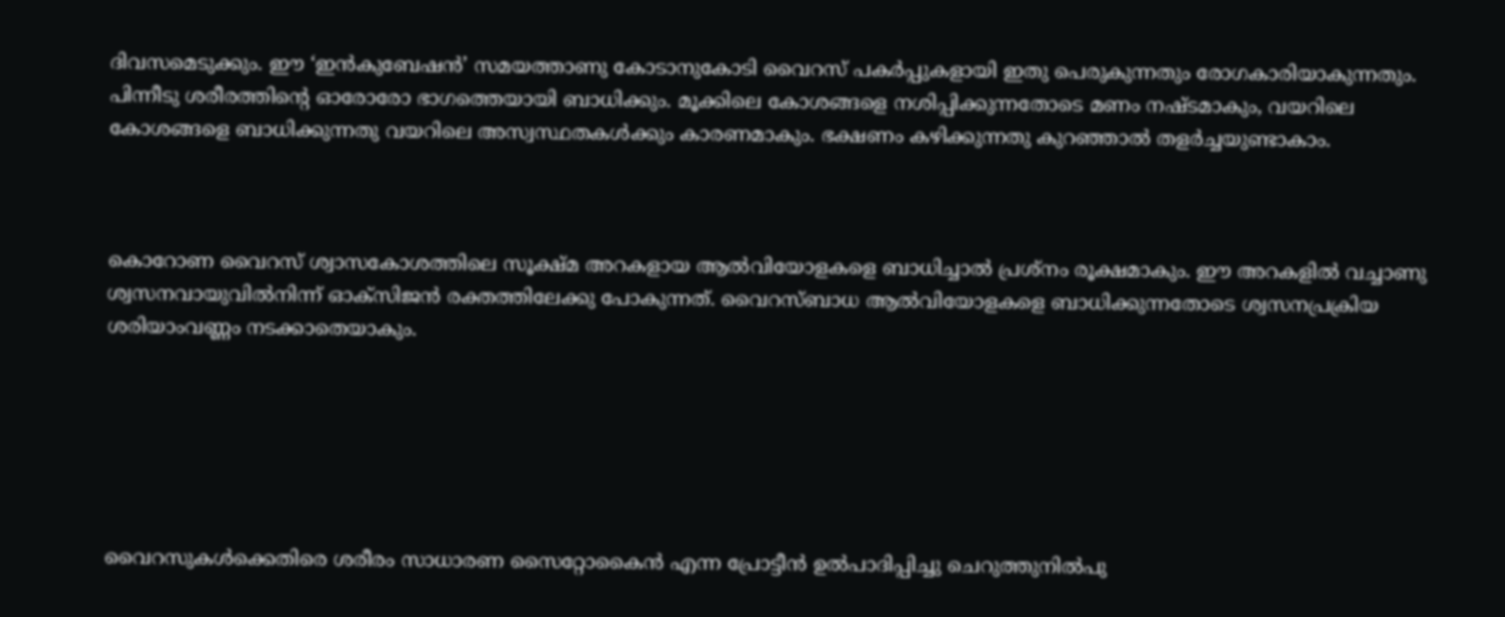ദിവസമെടുക്കും. ഈ ‘ഇൻകുബേഷൻ’ സമയത്താണു കോടാനുകോടി വൈറസ് പകർപ്പുകളായി ഇതു പെരുകുന്നതും രോഗകാരിയാകുന്നതും. പിന്നീടു ശരീരത്തിന്റെ ഓരോരോ ഭാഗത്തെയായി ബാധിക്കും. മൂക്കിലെ കോശങ്ങളെ നശിപ്പിക്കുന്നതോടെ മണം നഷ്ടമാകും, വയറിലെ കോശങ്ങളെ ബാധിക്കുന്നതു വയറിലെ അസ്വസ്ഥതകൾക്കും കാരണമാകും. ഭക്ഷണം കഴിക്കുന്നതു കുറഞ്ഞാൽ തളർച്ചയുണ്ടാകാം.



കൊറോണ വൈറസ് ശ്വാസകോശത്തിലെ സൂക്ഷ്മ അറകളായ ആൽവിയോളകളെ ബാധിച്ചാൽ പ്രശ്നം രൂക്ഷമാകും. ഈ അറകളിൽ വച്ചാണു ശ്വസനവായുവിൽനിന്ന് ഓക്സിജൻ രക്തത്തിലേക്കു പോകുന്നത്. വൈറസ്ബാധ ആൽവിയോളകളെ ബാധിക്കുന്നതോടെ ശ്വസനപ്രക്രിയ ശരിയാംവണ്ണം നടക്കാതെയാകും.






വൈറസുകൾക്കെതിരെ ശരീരം സാധാരണ സൈറ്റോകൈൻ എന്ന പ്രോട്ടീൻ ഉൽപാദിപ്പിച്ചു ചെറുത്തുനിൽപു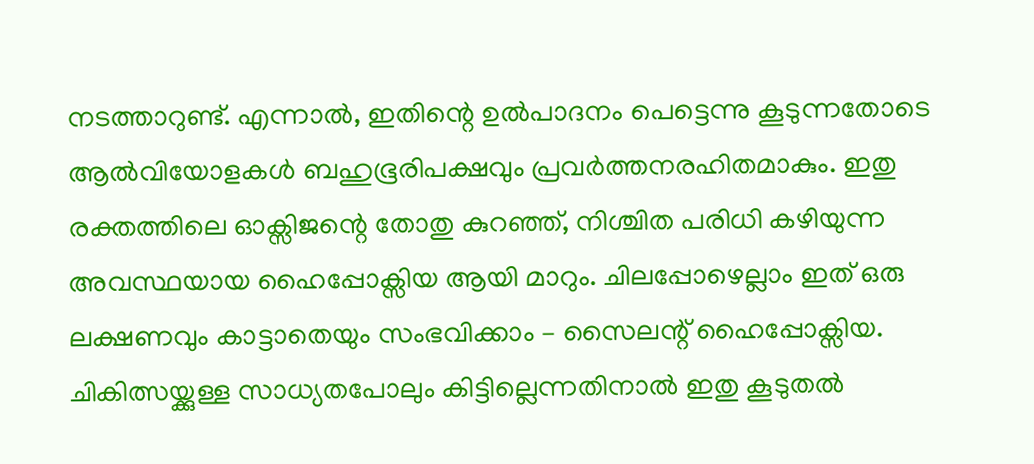നടത്താറുണ്ട്. എന്നാൽ, ഇതിന്റെ ഉൽപാദനം പെട്ടെന്നു കൂടുന്നതോടെ ആൽവിയോളകൾ ബഹുഭൂരിപക്ഷവും പ്രവർത്തനരഹിതമാകും. ഇതു രക്തത്തിലെ ഓക്സിജന്റെ തോതു കുറഞ്ഞ്, നിശ്ചിത പരിധി കഴിയുന്ന അവസ്ഥയായ ഹൈപ്പോക്സിയ ആയി മാറും. ചിലപ്പോഴെല്ലാം ഇത് ഒരു ലക്ഷണവും കാട്ടാതെയും സംഭവിക്കാം – സൈലന്റ് ഹൈപ്പോക്സിയ. ചികിത്സയ്ക്കുള്ള സാധ്യതപോലും കിട്ടില്ലെന്നതിനാൽ ഇതു കൂടുതൽ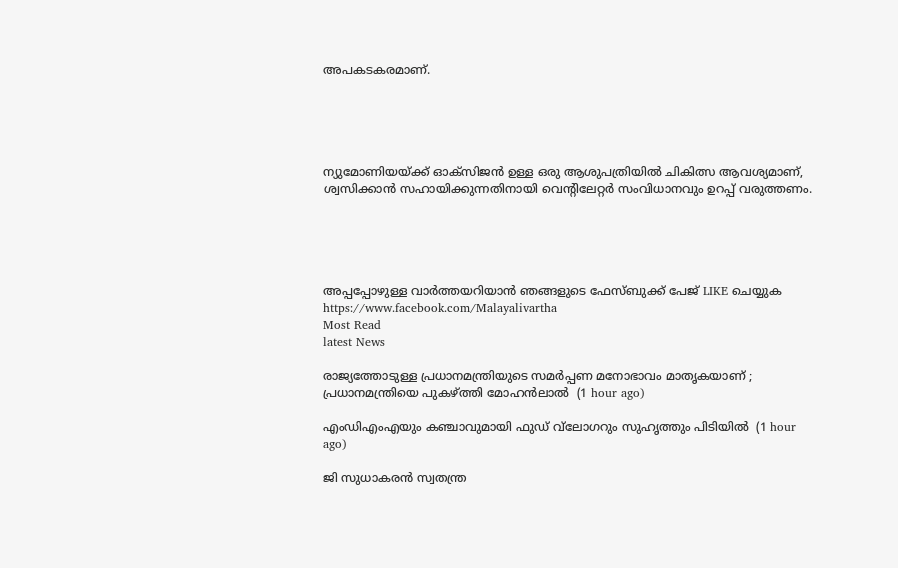അപകടകരമാണ്.





ന്യുമോണിയയ്ക്ക് ഓക്സിജൻ ഉള്ള ഒരു ആശുപത്രിയിൽ ചികിത്സ ആവശ്യമാണ്, ശ്വസിക്കാൻ സഹായിക്കുന്നതിനായി വെന്റിലേറ്റർ സംവിധാനവും ഉറപ്പ് വരുത്തണം.





അപ്പപ്പോഴുള്ള വാര്‍ത്തയറിയാന്‍ ഞങ്ങളുടെ ഫേസ്‌ബുക്ക്‌ പേജ് LIKE ചെയ്യുക
https://www.facebook.com/Malayalivartha
Most Read
latest News

രാജ്യത്തോടുള്ള പ്രധാനമന്ത്രിയുടെ സമര്‍പ്പണ മനോഭാവം മാതൃകയാണ് ; പ്രധാനമന്ത്രിയെ പുകഴ്ത്തി മോഹന്‍ലാല്‍  (1 hour ago)

എംഡിഎംഎയും കഞ്ചാവുമായി ഫുഡ് വ്‌ലോഗറും സുഹൃത്തും പിടിയില്‍  (1 hour ago)

ജി സുധാകരന്‍ സ്വതന്ത്ര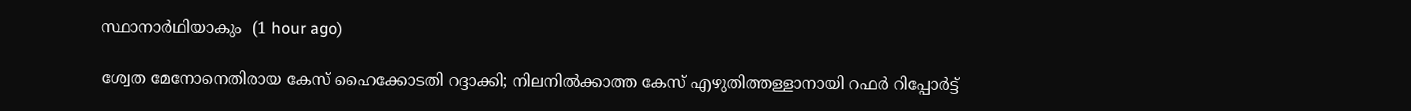സ്ഥാനാര്‍ഥിയാകും  (1 hour ago)

ശ്വേത മേനോനെതിരായ കേസ് ഹൈക്കോടതി റദ്ദാക്കി; നിലനില്‍ക്കാത്ത കേസ് എഴുതിത്തള്ളാനായി റഫര്‍ റിപ്പോര്‍ട്ട്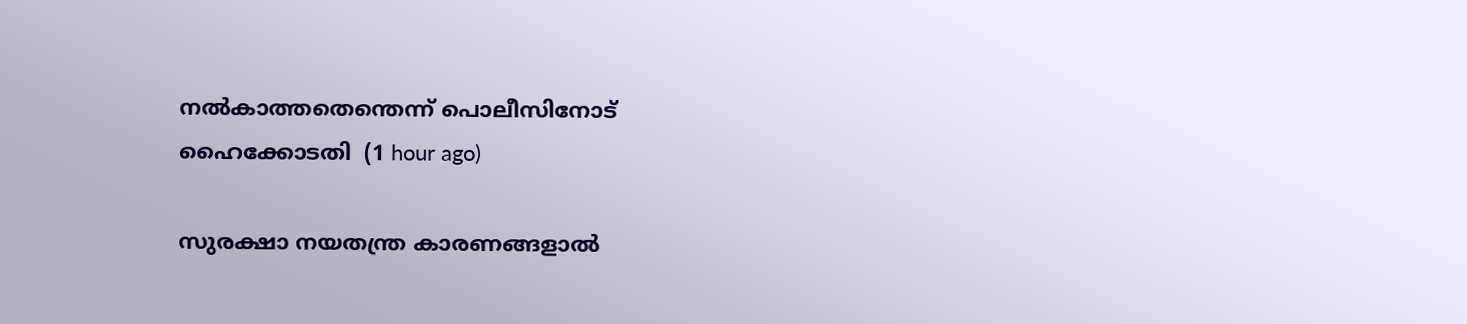നല്‍കാത്തതെന്തെന്ന് പൊലീസിനോട് ഹൈക്കോടതി  (1 hour ago)

സുരക്ഷാ നയതന്ത്ര കാരണങ്ങളാല്‍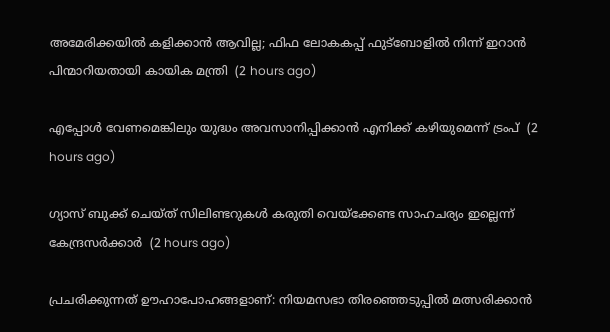അമേരിക്കയില്‍ കളിക്കാന്‍ ആവില്ല; ഫിഫ ലോകകപ്പ് ഫുട്‌ബോളില്‍ നിന്ന് ഇറാന്‍ പിന്മാറിയതായി കായിക മന്ത്രി  (2 hours ago)

എപ്പോള്‍ വേണമെങ്കിലും യുദ്ധം അവസാനിപ്പിക്കാന്‍ എനിക്ക് കഴിയുമെന്ന് ട്രംപ്  (2 hours ago)

ഗ്യാസ് ബുക്ക് ചെയ്ത് സിലിണ്ടറുകള്‍ കരുതി വെയ്‌ക്കേണ്ട സാഹചര്യം ഇല്ലെന്ന് കേന്ദ്രസര്‍ക്കാര്‍  (2 hours ago)

പ്രചരിക്കുന്നത് ഊഹാപോഹങ്ങളാണ്: നിയമസഭാ തിരഞ്ഞെടുപ്പില്‍ മത്സരിക്കാന്‍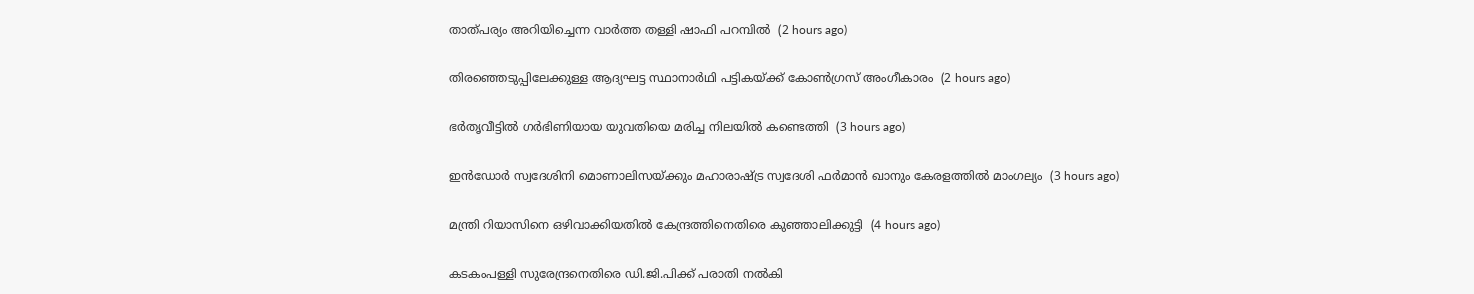താത്പര്യം അറിയിച്ചെന്ന വാര്‍ത്ത തള്ളി ഷാഫി പറമ്പില്‍  (2 hours ago)

തിരഞ്ഞെടുപ്പിലേക്കുള്ള ആദ്യഘട്ട സ്ഥാനാര്‍ഥി പട്ടികയ്ക്ക് കോണ്‍ഗ്രസ് അംഗീകാരം  (2 hours ago)

ഭര്‍തൃവീട്ടില്‍ ഗര്‍ഭിണിയായ യുവതിയെ മരിച്ച നിലയില്‍ കണ്ടെത്തി  (3 hours ago)

ഇന്‍ഡോര്‍ സ്വദേശിനി മൊണാലിസയ്ക്കും മഹാരാഷ്ട്ര സ്വദേശി ഫര്‍മാന്‍ ഖാനും കേരളത്തില്‍ മാംഗല്യം  (3 hours ago)

മന്ത്രി റിയാസിനെ ഒഴിവാക്കിയതില്‍ കേന്ദ്രത്തിനെതിരെ കുഞ്ഞാലിക്കുട്ടി  (4 hours ago)

കടകംപള്ളി സുരേന്ദ്രനെതിരെ ഡി.ജി.പിക്ക് പരാതി നല്‍കി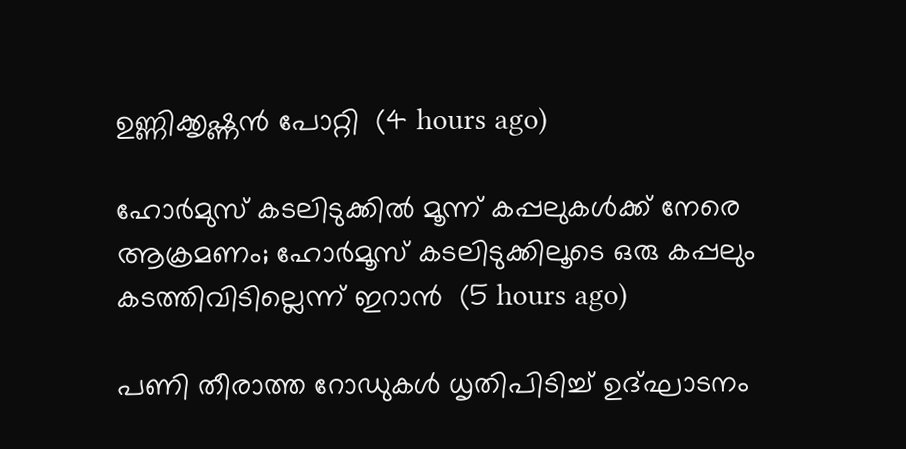ഉണ്ണിക്കൃഷ്ണന്‍ പോറ്റി  (4 hours ago)

ഹോര്‍മുസ് കടലിടുക്കില്‍ മൂന്ന് കപ്പലുകള്‍ക്ക് നേരെ ആക്രമണം; ഹോര്‍മൂസ് കടലിടുക്കിലൂടെ ഒരു കപ്പലും കടത്തിവിടില്ലെന്ന് ഇറാന്‍  (5 hours ago)

പണി തീരാത്ത റോഡുകള്‍ ധൃതിപിടിച്ച് ഉദ്ഘാടനം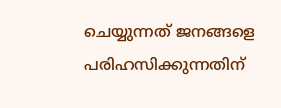ചെയ്യുന്നത് ജനങ്ങളെ പരിഹസിക്കുന്നതിന്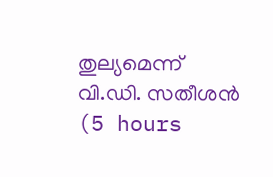തുല്യമെന്ന് വി.ഡി. സതീശന്‍  (5 hours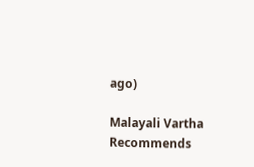ago)

Malayali Vartha Recommends